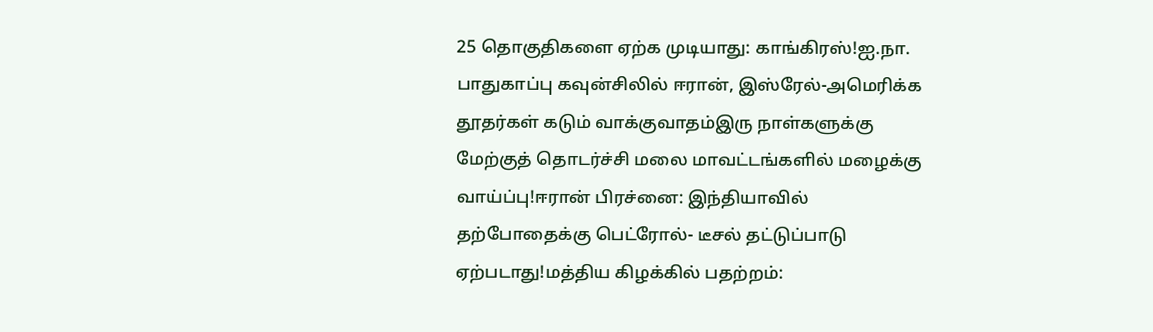25 தொகுதிகளை ஏற்க முடியாது: காங்கிரஸ்!ஐ.நா. பாதுகாப்பு கவுன்சிலில் ஈரான், இஸ்ரேல்-அமெரிக்க தூதர்கள் கடும் வாக்குவாதம்இரு நாள்களுக்கு மேற்குத் தொடர்ச்சி மலை மாவட்டங்களில் மழைக்கு வாய்ப்பு!ஈரான் பிரச்னை: இந்தியாவில் தற்போதைக்கு பெட்ரோல்- டீசல் தட்டுப்பாடு ஏற்படாது!மத்திய கிழக்கில் பதற்றம்: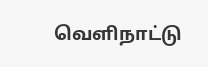வெளிநாட்டு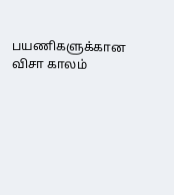பயணிகளுக்கான விசா காலம்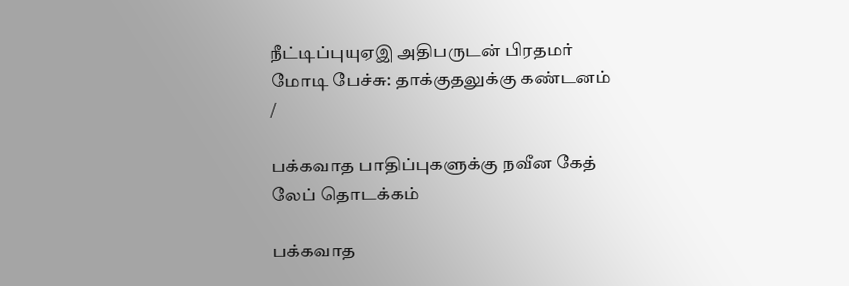நீட்டிப்புயுஏஇ அதிபருடன் பிரதமர் மோடி பேச்சு: தாக்குதலுக்கு கண்டனம்
/

பக்கவாத பாதிப்புகளுக்கு நவீன கேத் லேப் தொடக்கம்

பக்கவாத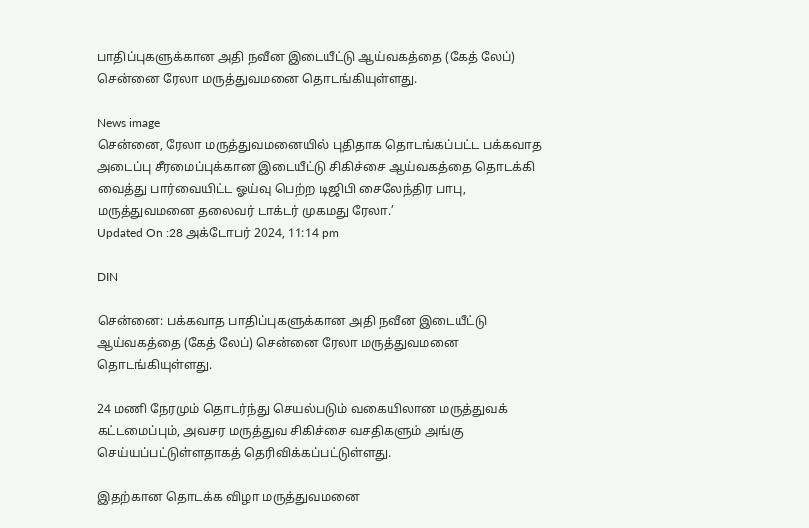பாதிப்புகளுக்கான அதி நவீன இடையீட்டு ஆய்வகத்தை (கேத் லேப்) சென்னை ரேலா மருத்துவமனை தொடங்கியுள்ளது.

News image
சென்னை, ரேலா மருத்துவமனையில் புதிதாக தொடங்கப்பட்ட பக்கவாத அடைப்பு சீரமைப்புக்கான இடையீட்டு சிகிச்சை ஆய்வகத்தை தொடக்கி வைத்து பார்வையிட்ட ஓய்வு பெற்ற டிஜிபி சைலேந்திர பாபு, மருத்துவமனை தலைவர் டாக்டர் முகமது ரேலா.’
Updated On :28 அக்டோபர் 2024, 11:14 pm

DIN

சென்னை: பக்கவாத பாதிப்புகளுக்கான அதி நவீன இடையீட்டு ஆய்வகத்தை (கேத் லேப்) சென்னை ரேலா மருத்துவமனை தொடங்கியுள்ளது.

24 மணி நேரமும் தொடர்ந்து செயல்படும் வகையிலான மருத்துவக் கட்டமைப்பும், அவசர மருத்துவ சிகிச்சை வசதிகளும் அங்கு செய்யப்பட்டுள்ளதாகத் தெரிவிக்கப்பட்டுள்ளது.

இதற்கான தொடக்க விழா மருத்துவமனை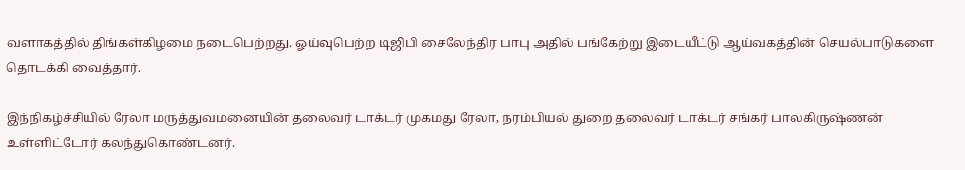வளாகத்தில் திங்கள்கிழமை நடைபெற்றது. ஓய்வுபெற்ற டிஜிபி சைலேந்திர பாபு அதில் பங்கேற்று இடையீட்டு ஆய்வகத்தின் செயல்பாடுகளை தொடக்கி வைத்தார்.

இந்நிகழ்ச்சியில் ரேலா மருத்துவமனையின் தலைவர் டாக்டர் முகமது ரேலா, நரம்பியல் துறை தலைவர் டாக்டர் சங்கர் பாலகிருஷ்ணன் உள்ளிட்டோர் கலந்துகொண்டனர்.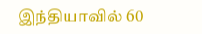இந்தியாவில் 60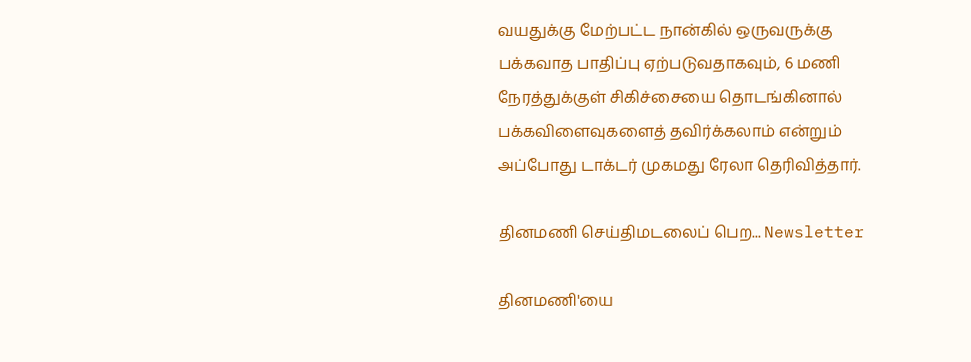வயதுக்கு மேற்பட்ட நான்கில் ஒருவருக்கு பக்கவாத பாதிப்பு ஏற்படுவதாகவும், 6 மணி நேரத்துக்குள் சிகிச்சையை தொடங்கினால் பக்கவிளைவுகளைத் தவிர்க்கலாம் என்றும் அப்போது டாக்டர் முகமது ரேலா தெரிவித்தார்.

தினமணி செய்திமடலைப் பெற... Newsletter

தினமணி'யை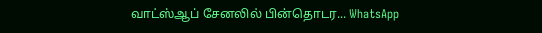வாட்ஸ்ஆப் சேனலில் பின்தொடர... WhatsApp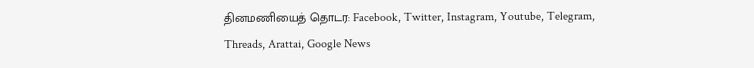தினமணியைத் தொடர: Facebook, Twitter, Instagram, Youtube, Telegram, Threads, Arattai, Google News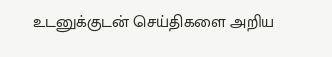உடனுக்குடன் செய்திகளை அறிய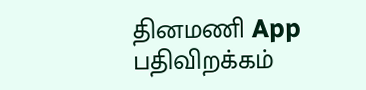தினமணி App பதிவிறக்கம்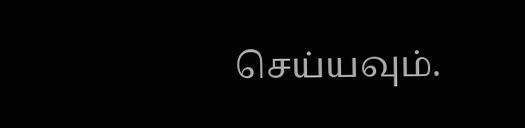செய்யவும்.